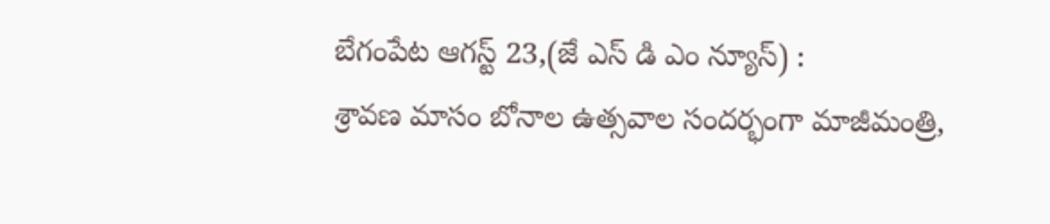బేగంపేట ఆగస్ట్ 23,(జే ఎస్ డి ఎం న్యూస్) :
శ్రావణ మాసం బోనాల ఉత్సవాల సందర్భంగా మాజీమంత్రి,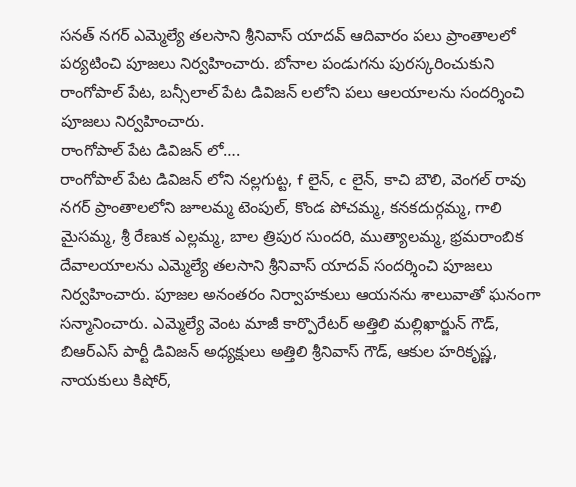సనత్ నగర్ ఎమ్మెల్యే తలసాని శ్రీనివాస్ యాదవ్ ఆదివారం పలు ప్రాంతాలలో పర్యటించి పూజలు నిర్వహించారు. బోనాల పండుగను పురస్కరించుకుని రాంగోపాల్ పేట, బన్సీలాల్ పేట డివిజన్ లలోని పలు ఆలయాలను సందర్శించి పూజలు నిర్వహించారు.
రాంగోపాల్ పేట డివిజన్ లో….
రాంగోపాల్ పేట డివిజన్ లోని నల్లగుట్ట, f లైన్, c లైన్, కాచి బౌలి, వెంగల్ రావు నగర్ ప్రాంతాలలోని జూలమ్మ టెంపుల్, కొండ పోచమ్మ, కనకదుర్గమ్మ, గాలి మైసమ్మ, శ్రీ రేణుక ఎల్లమ్మ, బాల త్రిపుర సుందరి, ముత్యాలమ్మ, భ్రమరాంబిక దేవాలయాలను ఎమ్మెల్యే తలసాని శ్రీనివాస్ యాదవ్ సందర్శించి పూజలు నిర్వహించారు. పూజల అనంతరం నిర్వాహకులు ఆయనను శాలువాతో ఘనంగా సన్మానించారు. ఎమ్మెల్యే వెంట మాజీ కార్పొరేటర్ అత్తిలి మల్లిఖార్జున్ గౌడ్, బిఆర్ఎస్ పార్టీ డివిజన్ అధ్యక్షులు అత్తిలి శ్రీనివాస్ గౌడ్, ఆకుల హరికృష్ణ, నాయకులు కిషోర్,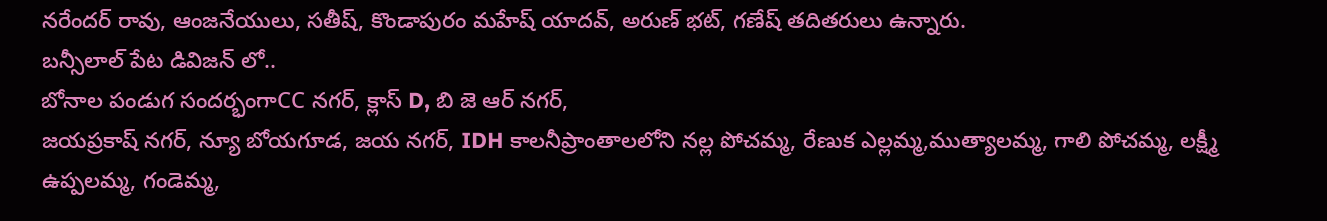నరేందర్ రావు, ఆంజనేయులు, సతీష్, కొండాపురం మహేష్ యాదవ్, అరుణ్ భట్, గణేష్ తదితరులు ఉన్నారు.
బన్సీలాల్ పేట డివిజన్ లో..
బోనాల పండుగ సందర్భంగాCC నగర్, క్లాస్ D, బి జె ఆర్ నగర్,
జయప్రకాష్ నగర్, న్యూ బోయగూడ, జయ నగర్, IDH కాలనీప్రాంతాలలోని నల్ల పోచమ్మ, రేణుక ఎల్లమ్మ,ముత్యాలమ్మ, గాలి పోచమ్మ, లక్ష్మీ ఉప్పలమ్మ, గండెమ్మ,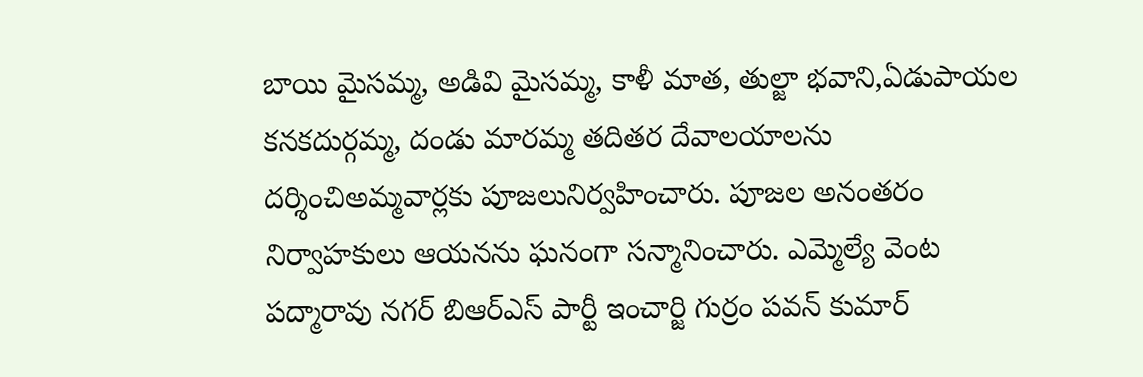బాయి మైసమ్మ, అడివి మైసమ్మ, కాళీ మాత, తుల్జా భవాని,ఏడుపాయల కనకదుర్గమ్మ, దండు మారమ్మ తదితర దేవాలయాలను దర్శించిఅమ్మవార్లకు పూజలునిర్వహించారు. పూజల అనంతరం నిర్వాహకులు ఆయనను ఘనంగా సన్మానించారు. ఎమ్మెల్యే వెంట పద్మారావు నగర్ బిఆర్ఎస్ పార్టీ ఇంచార్జి గుర్రం పవన్ కుమార్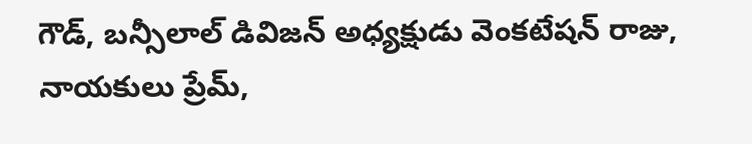గౌడ్, బన్సీలాల్ డివిజన్ అధ్యక్షుడు వెంకటేషన్ రాజు, నాయకులు ప్రేమ్,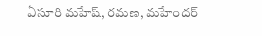ఏసూరి మహేష్, రమణ, మహేందర్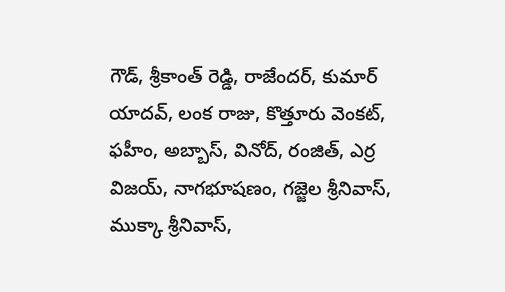గౌడ్, శ్రీకాంత్ రెడ్డి, రాజేందర్, కుమార్ యాదవ్, లంక రాజు, కొత్తూరు వెంకట్, ఫహీం, అబ్బాస్, వినోద్, రంజిత్, ఎర్ర విజయ్, నాగభూషణం, గజ్జెల శ్రీనివాస్, ముక్కా శ్రీనివాస్,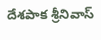దేశపాక శ్రీనివాస్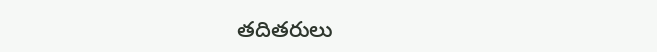తదితరులు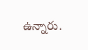ఉన్నారు.